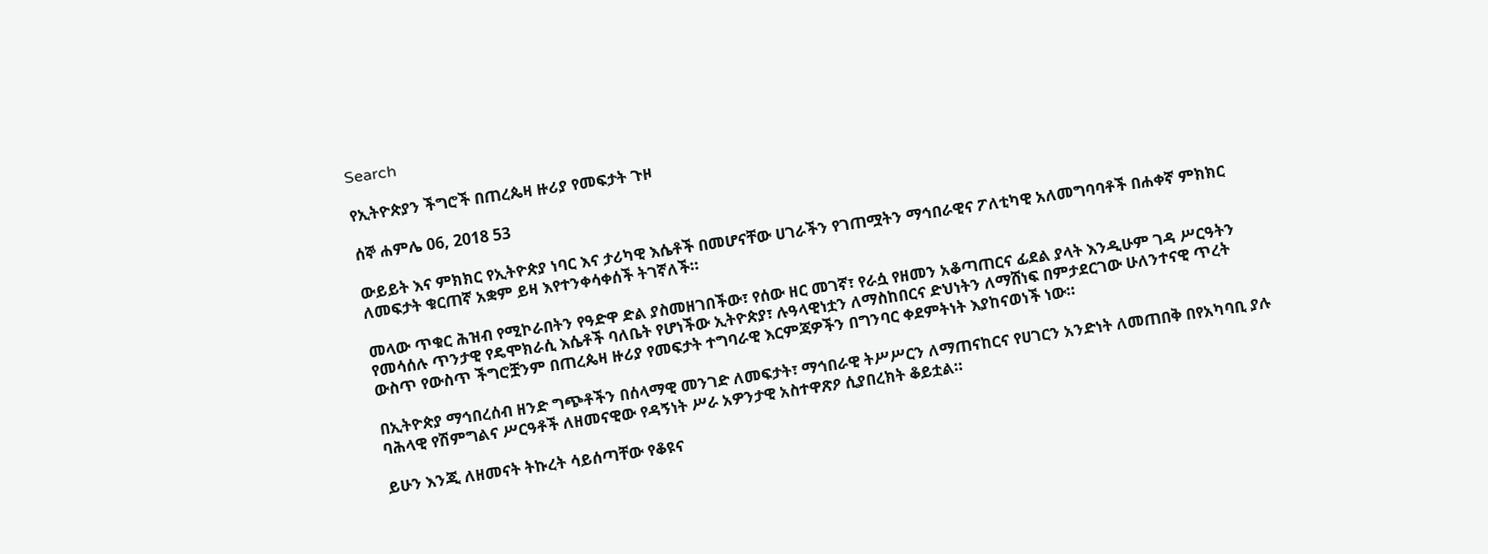Search

የኢትዮጵያን ችግሮች በጠረጴዛ ዙሪያ የመፍታት ጉዞ

ሰኞ ሐምሌ 06, 2018 53

ውይይት እና ምክክር የኢትዮጵያ ነባር እና ታሪካዊ እሴቶች በመሆናቸው ሀገራችን የገጠሟትን ማኅበራዊና ፖለቲካዊ አለመግባባቶች በሐቀኛ ምክክር ለመፍታት ቁርጠኛ አቋም ይዛ እየተንቀሳቀሰች ትገኛለች።

መላው ጥቁር ሕዝብ የሚኮራበትን የዓድዋ ድል ያስመዘገበችው፣ የሰው ዘር መገኛ፣ የራሷ የዘመን አቆጣጠርና ፊደል ያላት እንዲሁም ገዳ ሥርዓትን የመሳሰሉ ጥንታዊ የዴሞክራሲ እሴቶች ባለቤት የሆነችው ኢትዮጵያ፣ ሉዓላዊነቷን ለማስከበርና ድህነትን ለማሸነፍ በምታደርገው ሁለንተናዊ ጥረት ውስጥ የውስጥ ችግሮቿንም በጠረጴዛ ዙሪያ የመፍታት ተግባራዊ እርምጃዎችን በግንባር ቀደምትነት እያከናወነች ነው።

በኢትዮጵያ ማኅበረሰብ ዘንድ ግጭቶችን በሰላማዊ መንገድ ለመፍታት፣ ማኅበራዊ ትሥሥርን ለማጠናከርና የሀገርን አንድነት ለመጠበቅ በየአካባቢ ያሉ ባሕላዊ የሽምግልና ሥርዓቶች ለዘመናዊው የዳኝነት ሥራ አዎንታዊ አስተዋጽዖ ሲያበረክት ቆይቷል።

ይሁን እንጂ ለዘመናት ትኩረት ሳይሰጣቸው የቆዩና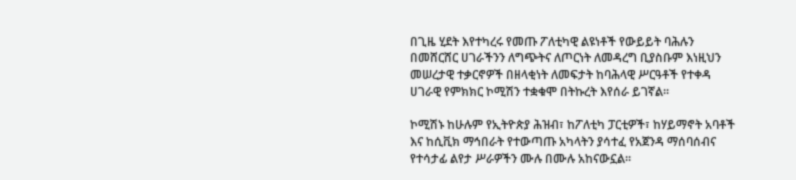በጊዜ ሂደት እየተካረሩ የመጡ ፖለቲካዊ ልዩነቶች የውይይት ባሕሉን በመሸርሸር ሀገራችንን ለግጭትና ለጦርነት ለመዳረግ ቢያስቡም እነዚህን መሠረታዊ ተቃርኖዎች በዘላቂነት ለመፍታት ከባሕላዊ ሥርዓቶች የተቀዳ ሀገራዊ የምክክር ኮሚሽን ተቋቁሞ በትኩረት እየሰራ ይገኛል።

ኮሚሽኑ ከሁሉም የኢትዮጵያ ሕዝብ፣ ከፖለቲካ ፓርቲዎች፣ ከሃይማኖት አባቶች እና ከሲቪክ ማኅበራት የተውጣጡ አካላትን ያሳተፈ የአጀንዳ ማሰባሰብና የተሳታፊ ልየታ ሥራዎችን ሙሉ በሙሉ አከናውኗል።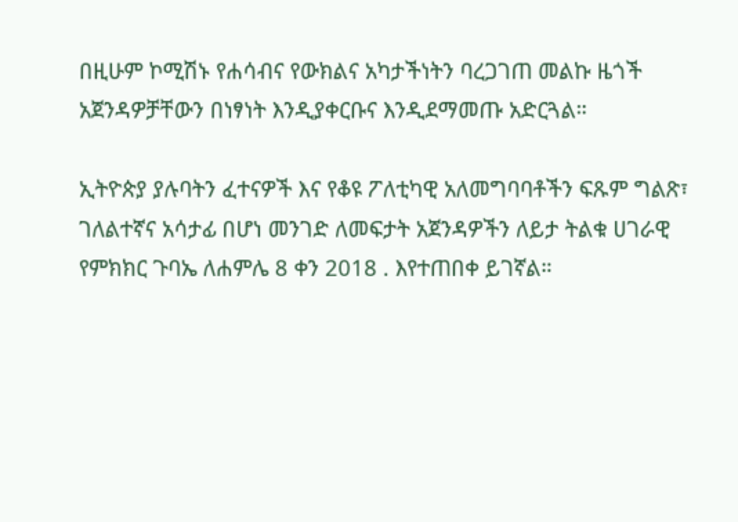በዚሁም ኮሚሽኑ የሐሳብና የውክልና አካታችነትን ባረጋገጠ መልኩ ዜጎች አጀንዳዎቻቸውን በነፃነት እንዲያቀርቡና እንዲደማመጡ አድርጓል።

ኢትዮጵያ ያሉባትን ፈተናዎች እና የቆዩ ፖለቲካዊ አለመግባባቶችን ፍጹም ግልጽ፣ ገለልተኛና አሳታፊ በሆነ መንገድ ለመፍታት አጀንዳዎችን ለይታ ትልቁ ሀገራዊ የምክክር ጉባኤ ለሐምሌ 8 ቀን 2018 . እየተጠበቀ ይገኛል።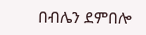በብሌን ደምበሎ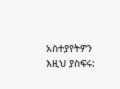አስተያየትዎን እዚህ ያስፍሩ: